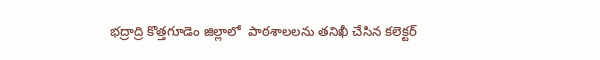భద్రాద్రి కొత్తగూడెం జిల్లాలో  పాఠశాలలను తనిఖీ చేసిన కలెక్టర్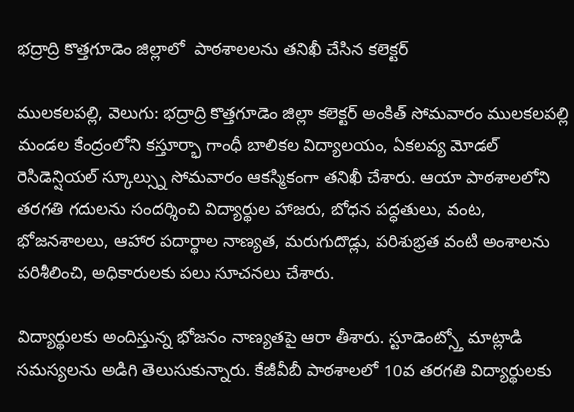భద్రాద్రి కొత్తగూడెం జిల్లాలో  పాఠశాలలను తనిఖీ చేసిన కలెక్టర్

ములకలపల్లి, వెలుగు: భద్రాద్రి కొత్తగూడెం జిల్లా కలెక్టర్ అంకిత్ సోమవారం ములకలపల్లి మండల కేంద్రంలోని కస్తూర్భా గాంధీ బాలికల విద్యాలయం, ఏకలవ్య మోడల్ రెసిడెన్షియల్ స్కూల్స్ను సోమవారం ఆకస్మికంగా తనిఖీ చేశారు. ఆయా పాఠశాలలోని తరగతి గదులను సందర్శించి విద్యార్థుల హాజరు, బోధన పద్ధతులు, వంట, భోజనశాలలు, ఆహార పదార్థాల నాణ్యత, మరుగుదొడ్లు, పరిశుభ్రత వంటి అంశాలను పరిశీలించి, అధికారులకు పలు సూచనలు చేశారు.

విద్యార్థులకు అందిస్తున్న భోజనం నాణ్యతపై ఆరా తీశారు. స్టూడెంట్స్తో మాట్లాడి సమస్యలను అడిగి తెలుసుకున్నారు. కేజీవీబీ పాఠశాలలో 10వ తరగతి విద్యార్థులకు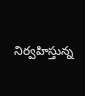నిర్వహిస్తున్న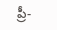ప్రీ-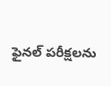ఫైనల్ పరీక్షలను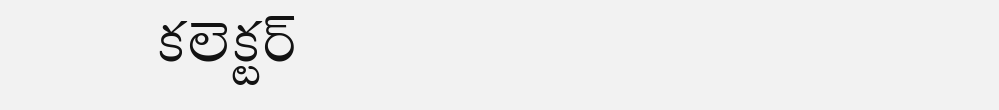కలెక్టర్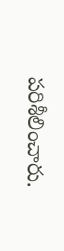పరిశీలించారు.